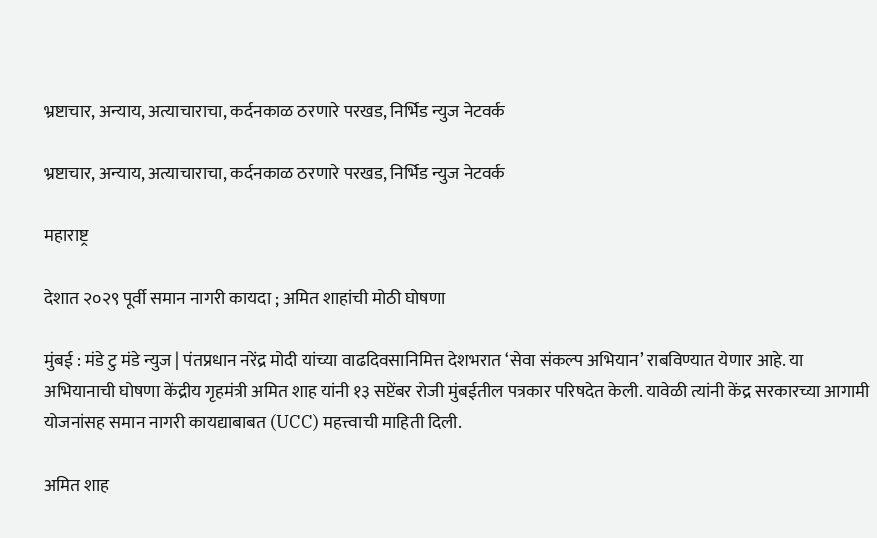भ्रष्टाचार, अन्याय, अत्याचाराचा, कर्दनकाळ ठरणारे परखड, निर्भिड न्युज नेटवर्क

भ्रष्टाचार, अन्याय, अत्याचाराचा, कर्दनकाळ ठरणारे परखड, निर्भिड न्युज नेटवर्क

महाराष्ट्र

देशात २०२९ पूर्वी समान नागरी कायदा ; अमित शाहांची मोठी घोषणा

मुंबई : मंडे टु मंडे न्युज | पंतप्रधान नरेंद्र मोदी यांच्या वाढदिवसानिमित्त देशभरात ‘सेवा संकल्प अभियान’ राबविण्यात येणार आहे. या अभियानाची घोषणा केंद्रीय गृहमंत्री अमित शाह यांनी १३ सप्टेंबर रोजी मुंबईतील पत्रकार परिषदेत केली. यावेळी त्यांनी केंद्र सरकारच्या आगामी योजनांसह समान नागरी कायद्याबाबत (UCC) महत्त्वाची माहिती दिली.

अमित शाह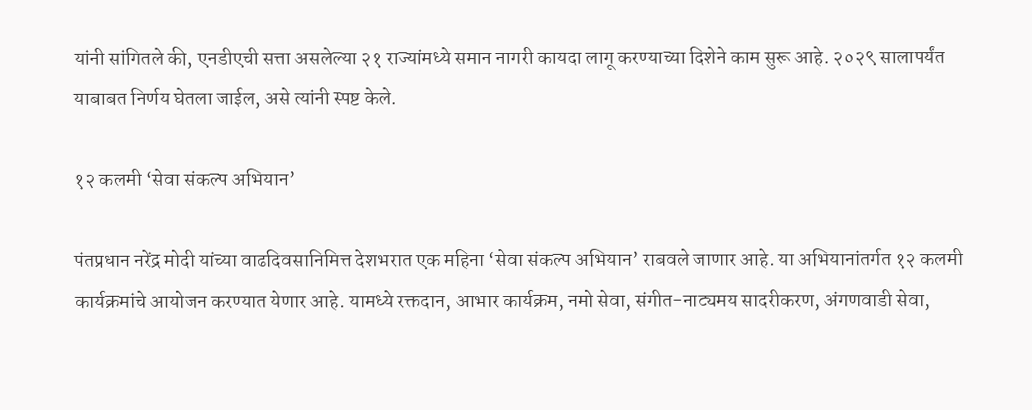यांनी सांगितले की, एनडीएची सत्ता असलेल्या २१ राज्यांमध्ये समान नागरी कायदा लागू करण्याच्या दिशेने काम सुरू आहे. २०२९ सालापर्यंत याबाबत निर्णय घेतला जाईल, असे त्यांनी स्पष्ट केले.

१२ कलमी ‘सेवा संकल्प अभियान’

पंतप्रधान नरेंद्र मोदी यांच्या वाढदिवसानिमित्त देशभरात एक महिना ‘सेवा संकल्प अभियान’ राबवले जाणार आहे. या अभियानांतर्गत १२ कलमी कार्यक्रमांचे आयोजन करण्यात येणार आहे. यामध्ये रक्तदान, आभार कार्यक्रम, नमो सेवा, संगीत-नाट्यमय सादरीकरण, अंगणवाडी सेवा,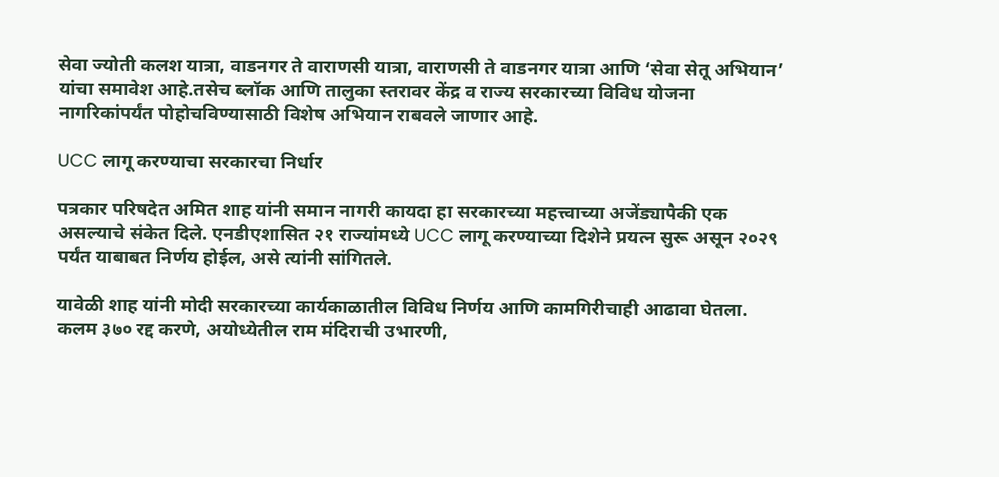सेवा ज्योती कलश यात्रा, वाडनगर ते वाराणसी यात्रा, वाराणसी ते वाडनगर यात्रा आणि ‘सेवा सेतू अभियान’ यांचा समावेश आहे.तसेच ब्लॉक आणि तालुका स्तरावर केंद्र व राज्य सरकारच्या विविध योजना नागरिकांपर्यंत पोहोचविण्यासाठी विशेष अभियान राबवले जाणार आहे.

UCC लागू करण्याचा सरकारचा निर्धार

पत्रकार परिषदेत अमित शाह यांनी समान नागरी कायदा हा सरकारच्या महत्त्वाच्या अजेंड्यापैकी एक असल्याचे संकेत दिले. एनडीएशासित २१ राज्यांमध्ये UCC लागू करण्याच्या दिशेने प्रयत्न सुरू असून २०२९ पर्यंत याबाबत निर्णय होईल, असे त्यांनी सांगितले.

यावेळी शाह यांनी मोदी सरकारच्या कार्यकाळातील विविध निर्णय आणि कामगिरीचाही आढावा घेतला. कलम ३७० रद्द करणे, अयोध्येतील राम मंदिराची उभारणी,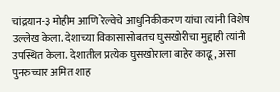चांद्रयान-३ मोहीम आणि रेल्वेचे आधुनिकीकरण यांचा त्यांनी विशेष उल्लेख केला. देशाच्या विकासासोबतच घुसखोरीचा मुद्दाही त्यांनी उपस्थित केला. देशातील प्रत्येक घुसखोराला बाहेर काढू, असा पुनरुच्चार अमित शाह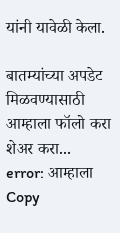यांनी यावेळी केला.

बातम्यांच्या अपडेट मिळवण्यासाठी आम्हाला फॉलो करा
शेअर करा...
error: आम्हाला Copy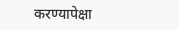करण्यापेक्षा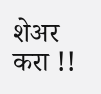शेअर करा !!